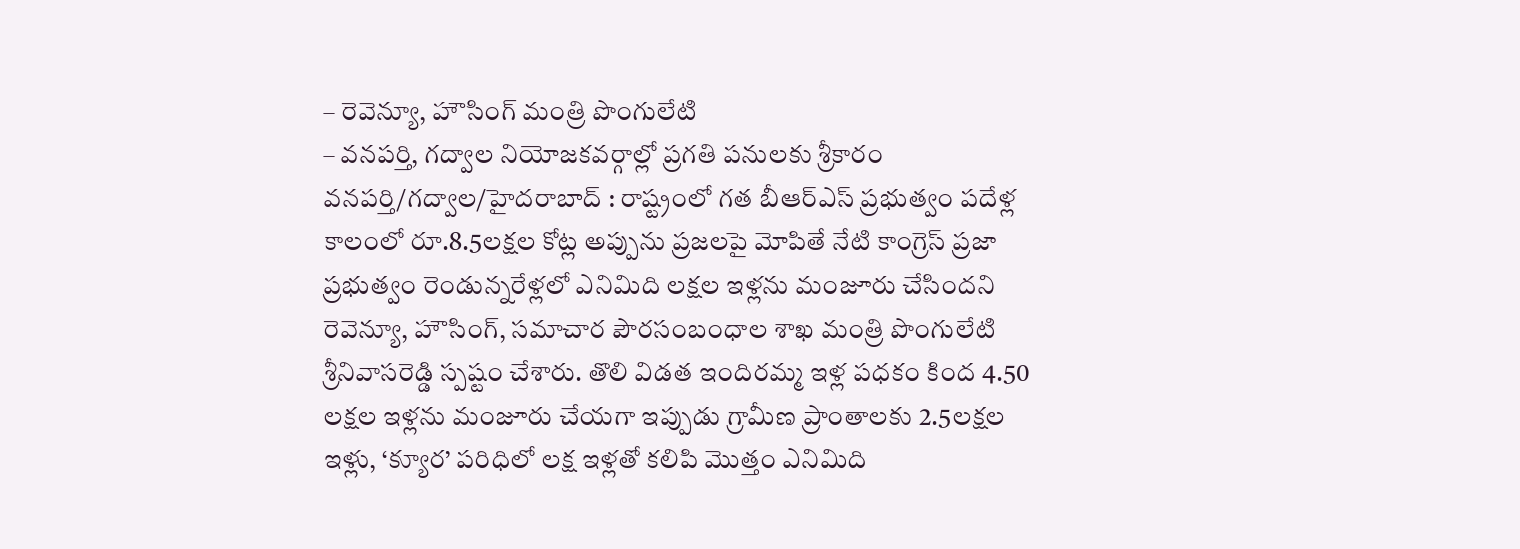– రెవెన్యూ, హౌసింగ్ మంత్రి పొంగులేటి
– వనపర్తి, గద్వాల నియోజకవర్గాల్లో ప్రగతి పనులకు శ్రీకారం
వనపర్తి/గద్వాల/హైదరాబాద్ : రాష్ట్రంలో గత బీఆర్ఎస్ ప్రభుత్వం పదేళ్ల కాలంలో రూ.8.5లక్షల కోట్ల అప్పును ప్రజలపై మోపితే నేటి కాంగ్రెస్ ప్రజా ప్రభుత్వం రెండున్నరేళ్లలో ఎనిమిది లక్షల ఇళ్లను మంజూరు చేసిందని రెవెన్యూ, హౌసింగ్, సమాచార పౌరసంబంధాల శాఖ మంత్రి పొంగులేటి శ్రీనివాసరెడ్డి స్పష్టం చేశారు. తొలి విడత ఇందిరమ్మ ఇళ్ల పధకం కింద 4.50 లక్షల ఇళ్లను మంజూరు చేయగా ఇప్పుడు గ్రామీణ ప్రాంతాలకు 2.5లక్షల ఇళ్లు, ‘క్యూర’ పరిధిలో లక్ష ఇళ్లతో కలిపి మొత్తం ఎనిమిది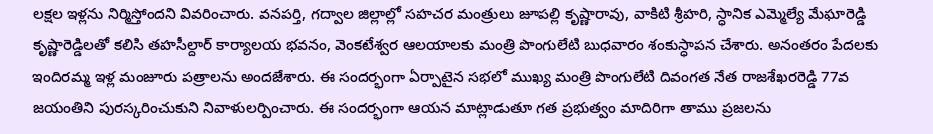లక్షల ఇళ్లను నిర్మిస్తోందని వివరించారు. వనపర్తి, గద్వాల జిల్లాల్లో సహచర మంత్రులు జూపల్లి కృష్ణారావు, వాకిటి శ్రీహరి, స్ధానిక ఎమ్మెల్యే మేఘారెడ్డి కృష్ణారెడ్డిలతో కలిసి తహసీల్దార్ కార్యాలయ భవనం, వెంకటేశ్వర ఆలయాలకు మంత్రి పొంగులేటి బుధవారం శంకుస్ధాపన చేశారు. అనంతరం పేదలకు ఇందిరమ్మ ఇళ్ల మంజూరు పత్రాలను అందజేశారు. ఈ సందర్భంగా ఏర్పాటైన సభలో ముఖ్య మంత్రి పొంగులేటి దివంగత నేత రాజశేఖరరెడ్డి 77వ జయంతిని పురస్కరించుకుని నివాళులర్పించారు. ఈ సందర్భంగా ఆయన మాట్లాడుతూ గత ప్రభుత్వం మాదిరిగా తాము ప్రజలను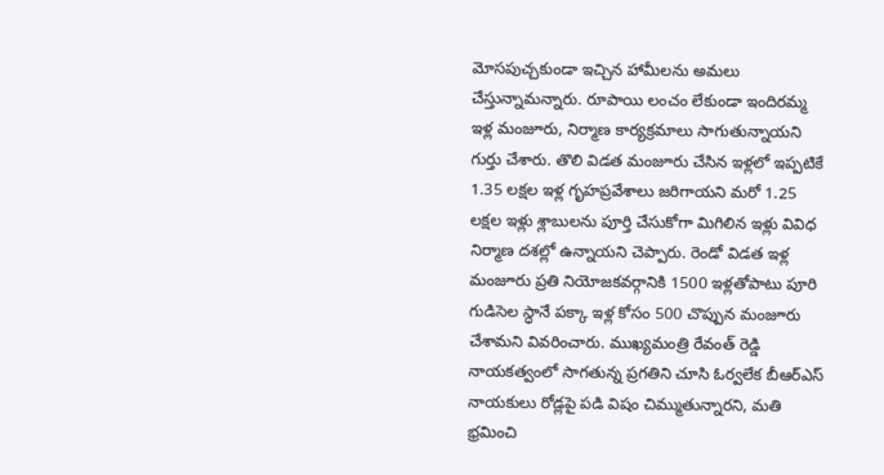మోసపుచ్చకుండా ఇచ్చిన హామీలను అమలు చేస్తున్నామన్నారు. రూపాయి లంచం లేకుండా ఇందిరమ్మ ఇళ్ల మంజూరు, నిర్మాణ కార్యక్రమాలు సాగుతున్నాయని గుర్తు చేశారు. తొలి విడత మంజూరు చేసిన ఇళ్లలో ఇప్పటికే 1.35 లక్షల ఇళ్ల గృహప్రవేశాలు జరిగాయని మరో 1.25 లక్షల ఇళ్లు శ్లాబులను పూర్తి చేసుకోగా మిగిలిన ఇళ్లు వివిధ నిర్మాణ దశల్లో ఉన్నాయని చెప్పారు. రెండో విడత ఇళ్ల మంజూరు ప్రతి నియోజకవర్గానికి 1500 ఇళ్లతోపాటు పూరి గుడిసెల స్ధానే పక్కా ఇళ్ల కోసం 500 చొప్పున మంజూరు చేశామని వివరించారు. ముఖ్యమంత్రి రేవంత్ రెడ్డి నాయకత్వంలో సాగతున్న ప్రగతిని చూసి ఓర్వలేక బీఆర్ఎస్ నాయకులు రోడ్లపై పడి విషం చిమ్ముతున్నారని, మతి భ్రమించి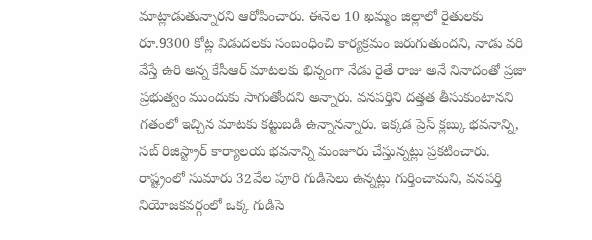మాట్లాడుతున్నారని ఆరోపించారు. ఈనెల 10 ఖమ్మం జిల్లాలో రైతులకు రూ.9300 కోట్ల విడుదలకు సంబంధించి కార్యక్రమం జరుగుతుందని, నాడు వరి వేస్తే ఉరి అన్న కేసీఆర్ మాటలకు భిన్నంగా నేడు రైతే రాజు అనే నినాదంతో ప్రజా ప్రభుత్వం ముందుకు సాగుతోందని అన్నారు. వనపర్తిని దత్తత తీసుకుంటానని గతంలో ఇచ్చిన మాటకు కట్టుబడి ఉన్నానన్నారు. ఇక్కడ ప్రెస్ క్లబ్కు భవనాన్ని, సబ్ రిజిస్ట్రార్ కార్యాలయ భవనాన్ని మంజూరు చేస్తున్నట్లు ప్రకటించారు. రాష్ట్రంలో సుమారు 32వేల పూరి గుడిసెలు ఉన్నట్లు గుర్తించామని, వనపర్తి నియోజకవర్గంలో ఒక్క గుడిసె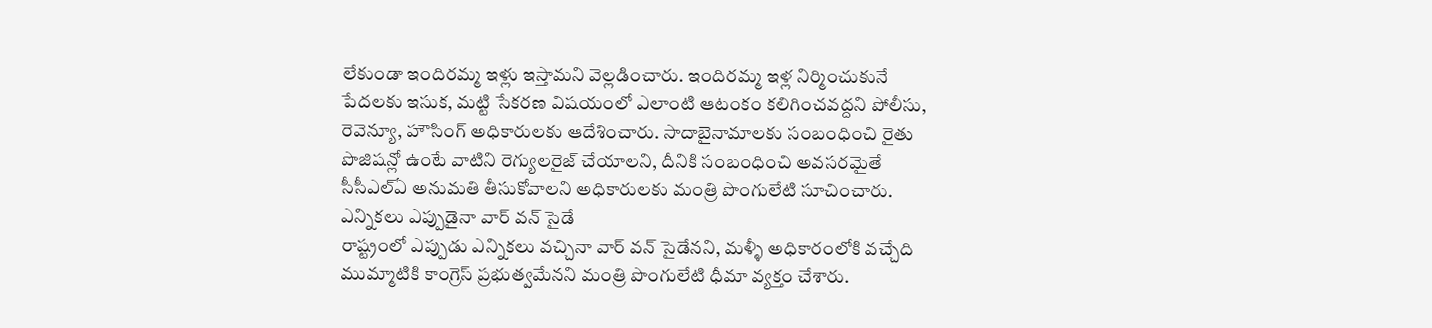లేకుండా ఇందిరమ్మ ఇళ్లు ఇస్తామని వెల్లడించారు. ఇందిరమ్మ ఇళ్ల నిర్మించుకునే పేదలకు ఇసుక, మట్టి సేకరణ విషయంలో ఎలాంటి ఆటంకం కలిగించవద్దని పోలీసు, రెవెన్యూ, హౌసింగ్ అధికారులకు ఆదేశించారు. సాదాబైనామాలకు సంబంధించి రైతు పొజిషన్లో ఉంటే వాటిని రెగ్యులరైజ్ చేయాలని, దీనికి సంబంధించి అవసరమైతే సీసీఎల్ఏ అనుమతి తీసుకోవాలని అధికారులకు మంత్రి పొంగులేటి సూచించారు.
ఎన్నికలు ఎప్పుడైనా వార్ వన్ సైడే
రాష్ట్రంలో ఎప్పుడు ఎన్నికలు వచ్చినా వార్ వన్ సైడేనని, మళ్ళీ అధికారంలోకి వచ్చేది ముమ్మాటికి కాంగ్రెస్ ప్రభుత్వమేనని మంత్రి పొంగులేటి ధీమా వ్యక్తం చేశారు.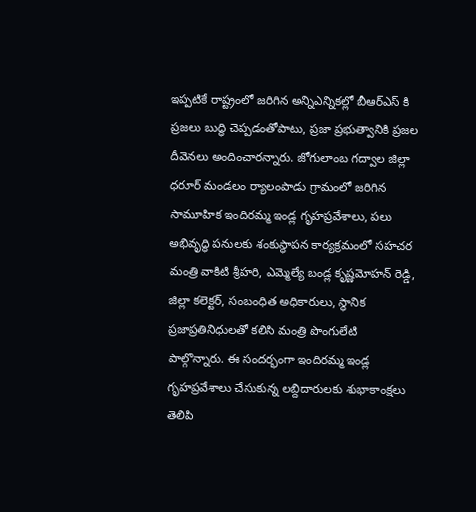ఇప్పటికే రాష్ట్రంలో జరిగిన అన్నిఎన్నికల్లో బీఆర్ఎస్ కి ప్రజలు బుద్ధి చెప్పడంతోపాటు, ప్రజా ప్రభుత్వానికి ప్రజల దీవెనలు అందించారన్నారు. జోగులాంబ గద్వాల జిల్లా ధరూర్ మండలం ర్యాలంపాడు గ్రామంలో జరిగిన సామూహిక ఇందిరమ్మ ఇండ్ల గృహప్రవేశాలు, పలు అభివృద్ధి పనులకు శంకుస్థాపన కార్యక్రమంలో సహచర మంత్రి వాకిటి శ్రీహరి, ఎమ్మెల్యే బండ్ల కృష్ణమోహన్ రెడ్డి, జిల్లా కలెక్టర్, సంబంధిత అధికారులు, స్థానిక ప్రజాప్రతినిధులతో కలిసి మంత్రి పొంగులేటి పాల్గొన్నారు. ఈ సందర్భంగా ఇందిరమ్మ ఇండ్ల గృహప్రవేశాలు చేసుకున్న లబ్దిదారులకు శుభాకాంక్షలు తెలిపి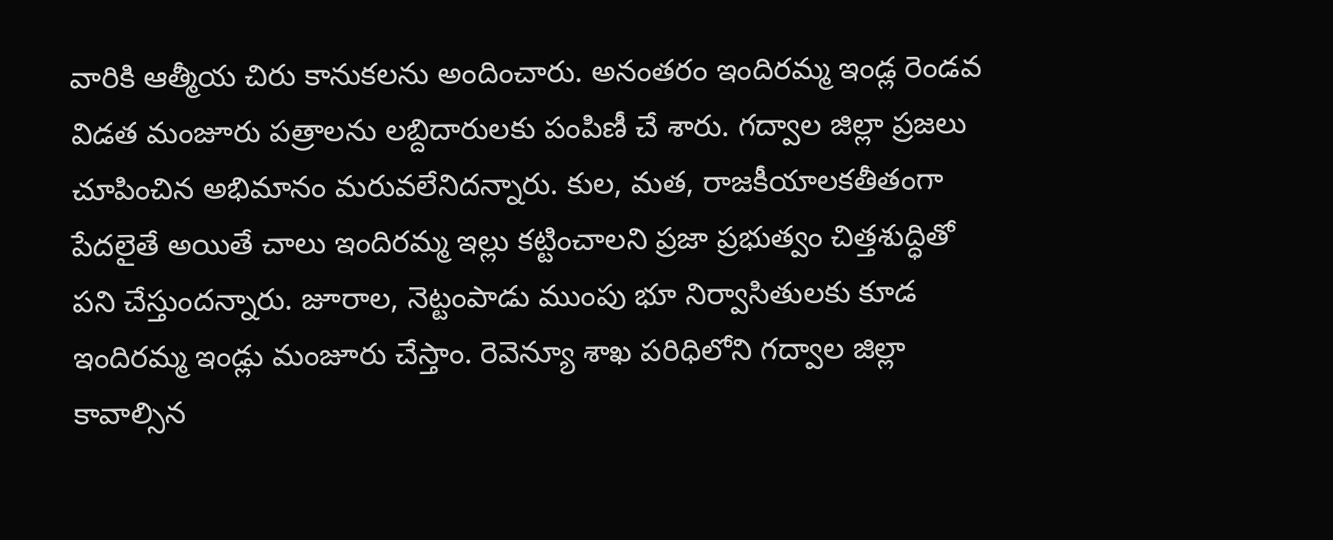వారికి ఆత్మీయ చిరు కానుకలను అందించారు. అనంతరం ఇందిరమ్మ ఇండ్ల రెండవ విడత మంజూరు పత్రాలను లబ్దిదారులకు పంపిణీ చే శారు. గద్వాల జిల్లా ప్రజలు చూపించిన అభిమానం మరువలేనిదన్నారు. కుల, మత, రాజకీయాలకతీతంగా పేదలైతే అయితే చాలు ఇందిరమ్మ ఇల్లు కట్టించాలని ప్రజా ప్రభుత్వం చిత్తశుద్ధితో పని చేస్తుందన్నారు. జూరాల, నెట్టంపాడు ముంపు భూ నిర్వాసితులకు కూడ ఇందిరమ్మ ఇండ్లు మంజూరు చేస్తాం. రెవెన్యూ శాఖ పరిధిలోని గద్వాల జిల్లా కావాల్సిన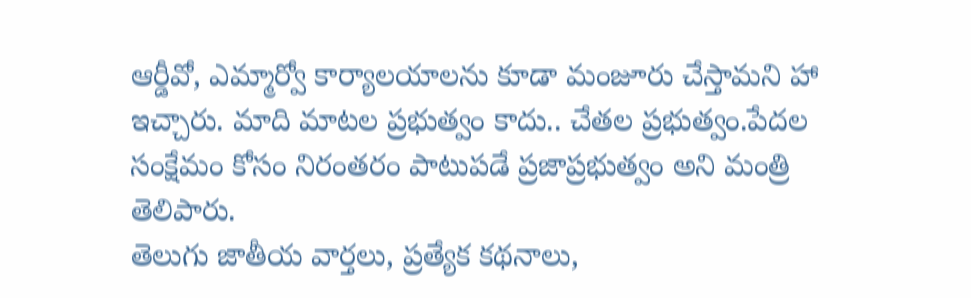ఆర్డీవో, ఎమ్మార్వో కార్యాలయాలను కూడా మంజూరు చేస్తామని హా ఇచ్చారు. మాది మాటల ప్రభుత్వం కాదు.. చేతల ప్రభుత్వం.పేదల సంక్షేమం కోసం నిరంతరం పాటుపడే ప్రజాప్రభుత్వం అని మంత్రి తెలిపారు.
తెలుగు జాతీయ వార్తలు, ప్రత్యేక కథనాలు,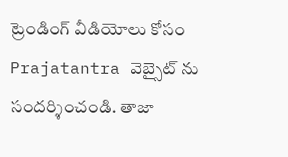ట్రెండింగ్ వీడియోలు కోసం Prajatantra వెబ్సైట్ ను సందర్శించండి. తాజా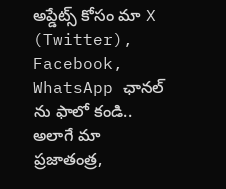అప్డేట్స్ కోసం మా X (Twitter), Facebook, WhatsApp ఛానల్ ను ఫాలో కండి.. అలాగే మా ప్రజాతంత్ర,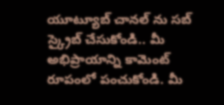యూట్యూబ్ చానల్ ను సబ్ స్క్రైబ్ చేసుకోండి.. మీ అభిప్రాయాన్ని కామెంట్ రూపంలో పంచుకోండి. మీ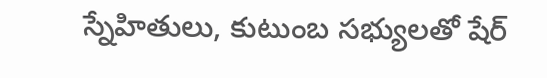స్నేహితులు, కుటుంబ సభ్యులతో షేర్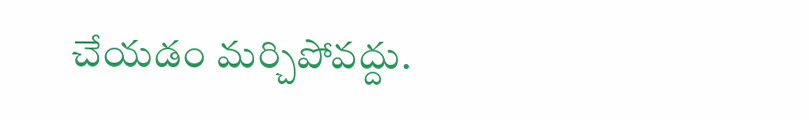చేయడం మర్చిపోవద్దు.